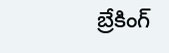బ్రేకింగ్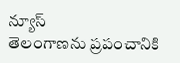న్యూస్
తెలంగాణను ప్రపంచానికి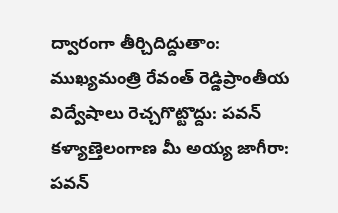ద్వారంగా తీర్చిదిద్దుతాం: ముఖ్యమంత్రి రేవంత్ రెడ్డిప్రాంతీయ విద్వేషాలు రెచ్చగొట్టొద్దు: పవన్ కళ్యాణ్తెలంగాణ మీ అయ్య జాగీరా: పవన్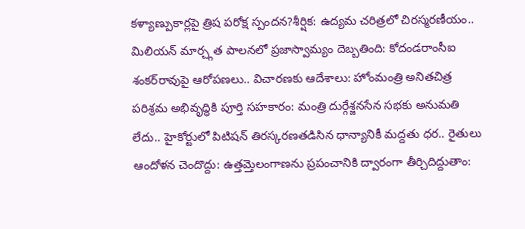కళ్యాణ్పుకార్లపై త్రిష పరోక్ష స్పందన?శీర్షిక: ఉద్యమ చరిత్రలో చిరస్మరణీయం.. మిలియన్ మార్చ్గత పాలనలో ప్రజాస్వామ్యం దెబ్బతింది: కోదండరాంసీఐ శంకర్‌రావుపై ఆరోపణలు.. విచారణకు ఆదేశాలు: హోంమంత్రి అనితచిత్ర పరిశ్రమ అభివృద్ధికి పూర్తి సహకారం: మంత్రి దుర్గేశ్జనసేన సభకు అనుమతి లేదు.. హైకోర్టులో పిటిషన్ తిరస్కరణతడిసిన ధాన్యానికీ మద్దతు ధర.. రైతులు ఆందోళన చెందొద్దు: ఉత్తమ్తెలంగాణను ప్రపంచానికి ద్వారంగా తీర్చిదిద్దుతాం: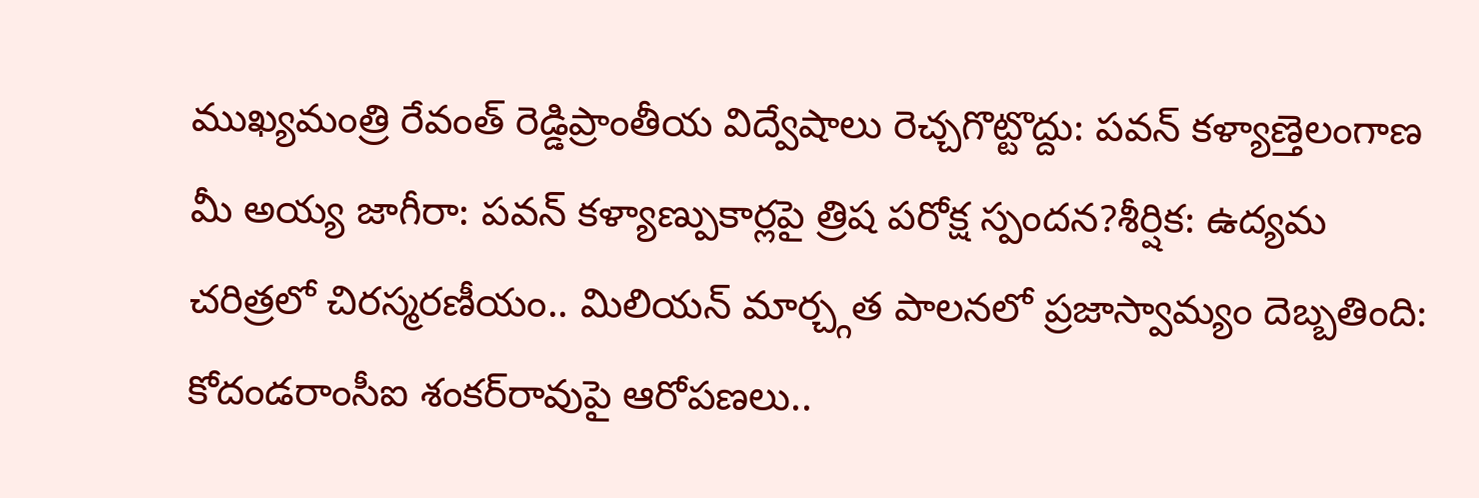ముఖ్యమంత్రి రేవంత్ రెడ్డిప్రాంతీయ విద్వేషాలు రెచ్చగొట్టొద్దు: పవన్ కళ్యాణ్తెలంగాణ మీ అయ్య జాగీరా: పవన్ కళ్యాణ్పుకార్లపై త్రిష పరోక్ష స్పందన?శీర్షిక: ఉద్యమ చరిత్రలో చిరస్మరణీయం.. మిలియన్ మార్చ్గత పాలనలో ప్రజాస్వామ్యం దెబ్బతింది: కోదండరాంసీఐ శంకర్‌రావుపై ఆరోపణలు..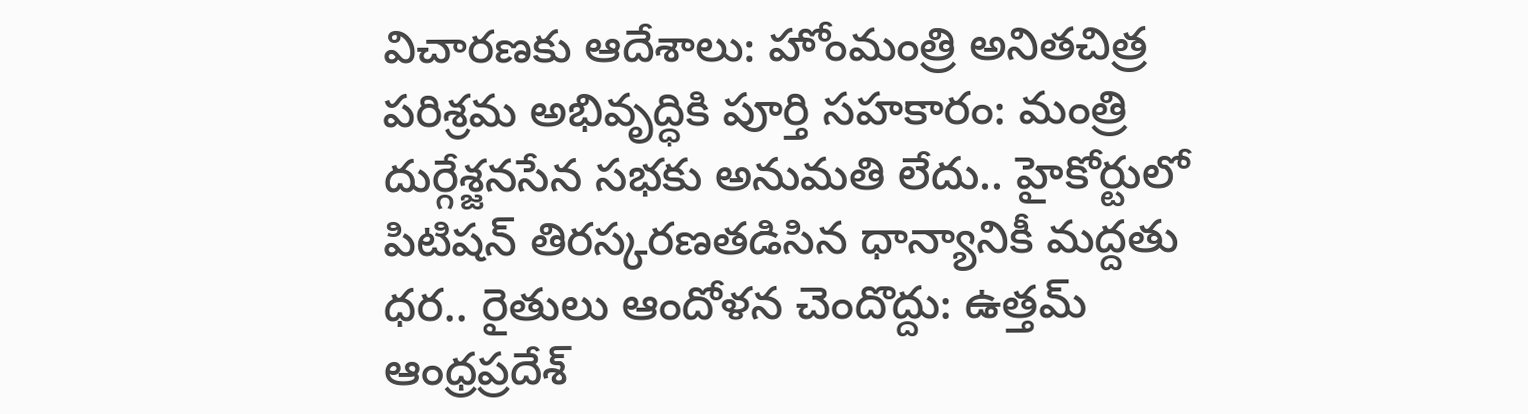విచారణకు ఆదేశాలు: హోంమంత్రి అనితచిత్ర పరిశ్రమ అభివృద్ధికి పూర్తి సహకారం: మంత్రి దుర్గేశ్జనసేన సభకు అనుమతి లేదు.. హైకోర్టులో పిటిషన్ తిరస్కరణతడిసిన ధాన్యానికీ మద్దతు ధర.. రైతులు ఆందోళన చెందొద్దు: ఉత్తమ్
ఆంధ్రప్రదేశ్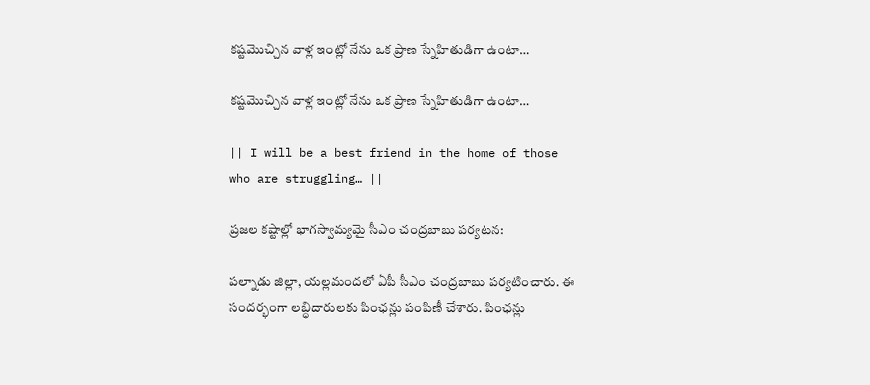కష్టమొచ్చిన వాళ్ల ఇంట్లో నేను ఒక ప్రాణ స్నేహితుడిగా ఉంటా…

కష్టమొచ్చిన వాళ్ల ఇంట్లో నేను ఒక ప్రాణ స్నేహితుడిగా ఉంటా…

|| I will be a best friend in the home of those who are struggling… ||

ప్రజల కష్టాల్లో భాగస్వామ్యమై సీఎం చంద్రబాబు పర్యటన:

పల్నాడు జిల్లా, యల్లమందలో ఏపీ సీఎం చంద్రబాబు పర్యటించారు. ఈ సందర్భంగా లబ్ధిదారులకు పింఛన్లు పంపిణీ చేశారు. పింఛన్లు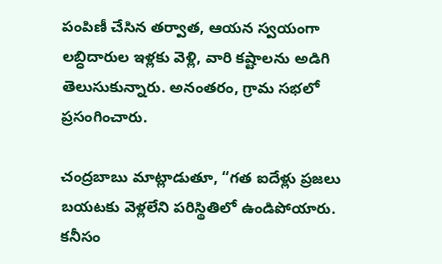పంపిణీ చేసిన తర్వాత, ఆయన స్వయంగా లబ్ధిదారుల ఇళ్లకు వెళ్లి, వారి కష్టాలను అడిగి తెలుసుకున్నారు. అనంతరం, గ్రామ సభలో ప్రసంగించారు.

చంద్రబాబు మాట్లాడుతూ, “గత ఐదేళ్లు ప్రజలు బయటకు వెళ్లలేని పరిస్థితిలో ఉండిపోయారు. కనీసం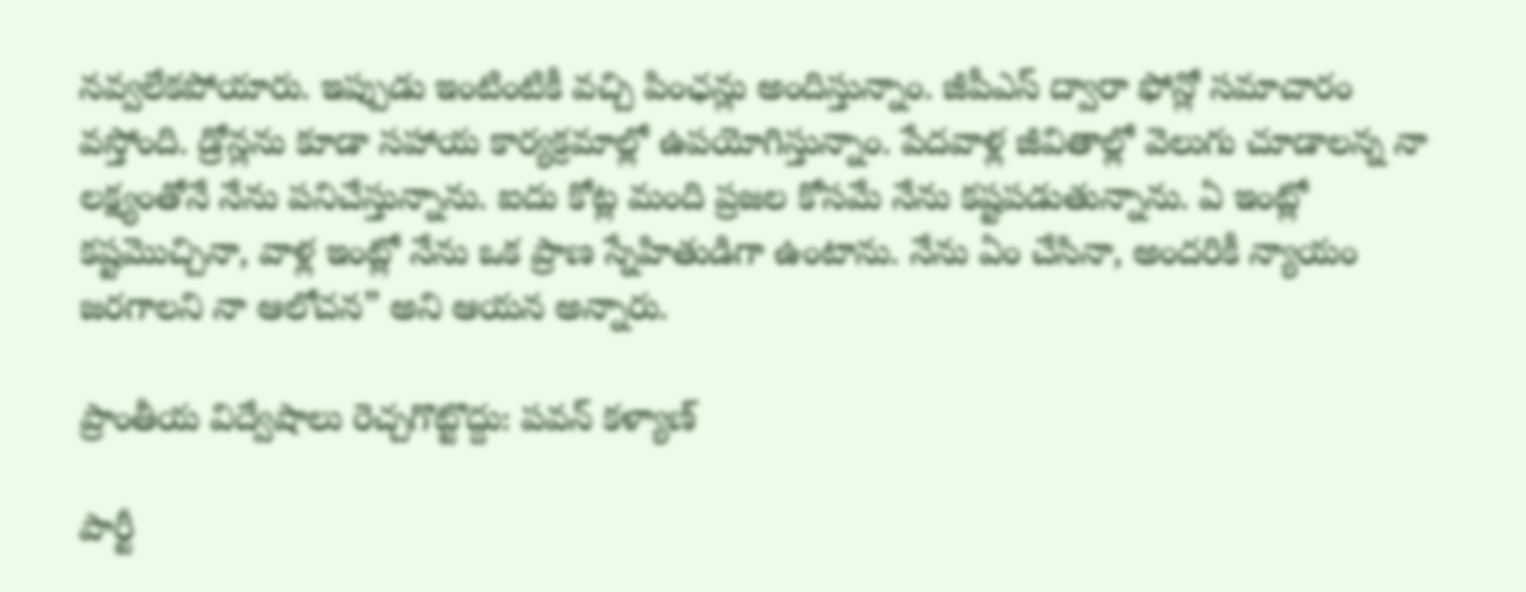నవ్వలేకపోయారు. ఇప్పుడు ఇంటింటికీ వచ్చి పింఛన్లు అందిస్తున్నాం. జీపీఎస్ ద్వారా ఫోన్లో సమాచారం వస్తోంది. డ్రోన్లను కూడా సహాయ కార్యక్రమాల్లో ఉపయోగిస్తున్నాం. పేదవాళ్ల జీవితాల్లో వెలుగు చూడాలన్న నా లక్ష్యంతోనే నేను పనిచేస్తున్నాను. ఐదు కోట్ల మంది ప్రజల కోసమే నేను కష్టపడుతున్నాను. ఏ ఇంట్లో కష్టమొచ్చినా, వాళ్ల ఇంట్లో నేను ఒక ప్రాణ స్నేహితుడిగా ఉంటాను. నేను ఏం చేసినా, అందరికీ న్యాయం జరగాలని నా ఆలోచన” అని ఆయన అన్నారు.

ప్రాంతీయ విద్వేషాలు రెచ్చగొట్టొద్దు: పవన్ కళ్యాణ్

పార్టీ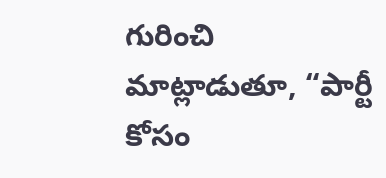గురించి మాట్లాడుతూ, “పార్టీ కోసం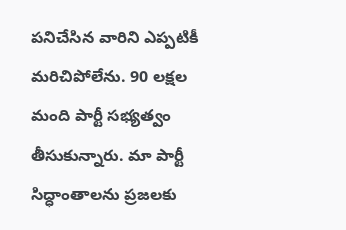పనిచేసిన వారిని ఎప్పటికీ మరిచిపోలేను. 90 లక్షల మంది పార్టీ సభ్యత్వం తీసుకున్నారు. మా పార్టీ సిద్ధాంతాలను ప్రజలకు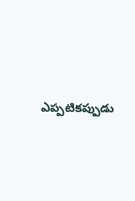ఎప్పటికప్పుడు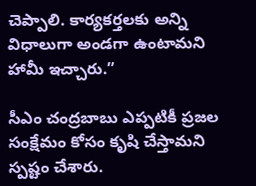చెప్పాలి. కార్యకర్తలకు అన్ని విధాలుగా అండగా ఉంటామని హామీ ఇచ్చారు.”

సీఎం చంద్రబాబు ఎప్పటికీ ప్రజల సంక్షేమం కోసం కృషి చేస్తామని స్పష్టం చేశారు.